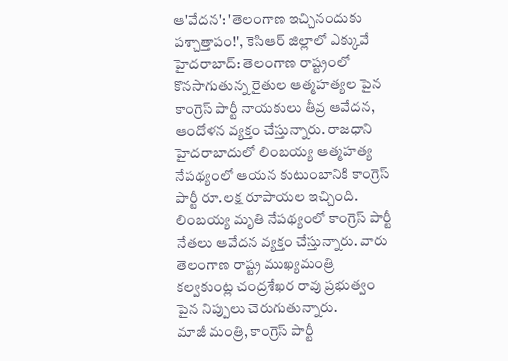ఆ'వేదన': 'తెలంగాణ ఇచ్చినందుకు పశ్చాత్తాపం!', కెసిఆర్ జిల్లాలో ఎక్కువే
హైదరాబాద్: తెలంగాణ రాష్ట్రంలో కొనసాగుతున్న రైతుల ఆత్మహత్యల పైన కాంగ్రెస్ పార్టీ నాయకులు తీవ్ర ఆవేదన, ఆందోళన వ్యక్తం చేస్తున్నారు. రాజధాని హైదరాబాదులో లింబయ్య ఆత్మహత్య నేపథ్యంలో ఆయన కుటుంబానికి కాంగ్రెస్ పార్టీ రూ.లక్ష రూపాయల ఇచ్చింది.
లింబయ్య మృతి నేపథ్యంలో కాంగ్రెస్ పార్టీ నేతలు ఆవేదన వ్యక్తం చేస్తున్నారు. వారు తెలంగాణ రాష్ట్ర ముఖ్యమంత్రి కల్వకుంట్ల చంద్రశేఖర రావు ప్రభుత్వం పైన నిప్పులు చెరుగుతున్నారు.
మాజీ మంత్రి, కాంగ్రెస్ పార్టీ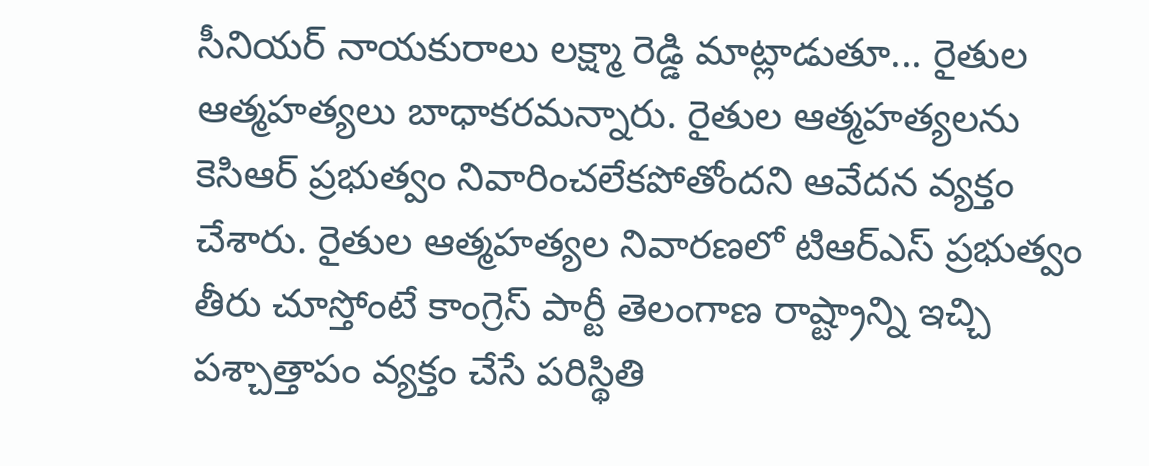సీనియర్ నాయకురాలు లక్ష్మా రెడ్డి మాట్లాడుతూ... రైతుల ఆత్మహత్యలు బాధాకరమన్నారు. రైతుల ఆత్మహత్యలను కెసిఆర్ ప్రభుత్వం నివారించలేకపోతోందని ఆవేదన వ్యక్తం చేశారు. రైతుల ఆత్మహత్యల నివారణలో టిఆర్ఎస్ ప్రభుత్వం తీరు చూస్తోంటే కాంగ్రెస్ పార్టీ తెలంగాణ రాష్ట్రాన్ని ఇచ్చి పశ్చాత్తాపం వ్యక్తం చేసే పరిస్థితి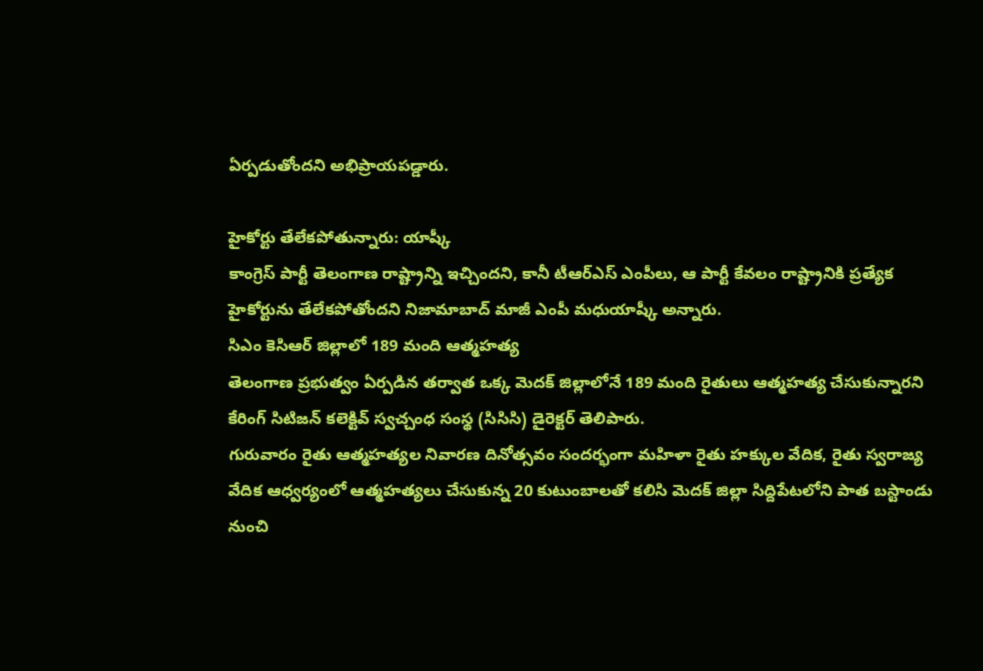ఏర్పడుతోందని అభిప్రాయపడ్డారు.

హైకోర్టు తేలేకపోతున్నారు: యాష్కీ
కాంగ్రెస్ పార్టీ తెలంగాణ రాష్ట్రాన్ని ఇచ్చిందని, కానీ టీఆర్ఎస్ ఎంపీలు, ఆ పార్టీ కేవలం రాష్ట్రానికి ప్రత్యేక హైకోర్టును తేలేకపోతోందని నిజామాబాద్ మాజీ ఎంపీ మధుయాష్కీ అన్నారు.
సిఎం కెసిఆర్ జిల్లాలో 189 మంది ఆత్మహత్య
తెలంగాణ ప్రభుత్వం ఏర్పడిన తర్వాత ఒక్క మెదక్ జిల్లాలోనే 189 మంది రైతులు ఆత్మహత్య చేసుకున్నారని కేరింగ్ సిటిజన్ కలెక్టివ్ స్వచ్చంధ సంస్థ (సిసిసి) డైరెక్టర్ తెలిపారు.
గురువారం రైతు ఆత్మహత్యల నివారణ దినోత్సవం సందర్భంగా మహిళా రైతు హక్కుల వేదిక, రైతు స్వరాజ్య వేదిక ఆధ్వర్యంలో ఆత్మహత్యలు చేసుకున్న 20 కుటుంబాలతో కలిసి మెదక్ జిల్లా సిద్దిపేటలోని పాత బస్టాండు నుంచి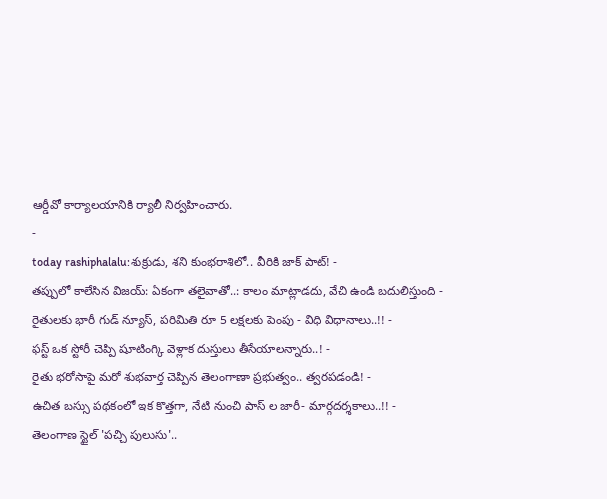ఆర్డీవో కార్యాలయానికి ర్యాలీ నిర్వహించారు.
-
today rashiphalalu:శుక్రుడు, శని కుంభరాశిలో.. వీరికి జాక్ పాట్! -
తప్పులో కాలేసిన విజయ్: ఏకంగా తలైవాతో..: కాలం మాట్లాడదు, వేచి ఉండి బదులిస్తుంది -
రైతులకు భారీ గుడ్ న్యూస్, పరిమితి రూ 5 లక్షలకు పెంపు - విధి విధానాలు..!! -
ఫస్ట్ ఒక స్టోరీ చెప్పి షూటింగ్కి వెళ్లాక దుస్తులు తీసేయాలన్నారు..! -
రైతు భరోసాపై మరో శుభవార్త చెప్పిన తెలంగాణా ప్రభుత్వం.. త్వరపడండి! -
ఉచిత బస్సు పథకంలో ఇక కొత్తగా, నేటి నుంచి పాస్ ల జారీ- మార్గదర్శకాలు..!! -
తెలంగాణ స్టైల్ 'పచ్చి పులుసు'..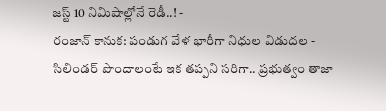జస్ట్ 10 నిమిషాల్లోనే రెడీ..! -
రంజాన్ కానుక: పండుగ వేళ భారీగా నిధుల విడుదల -
సిలిండర్ పొందాలంటే ఇక తప్పని సరిగా.. ప్రభుత్వం తాజా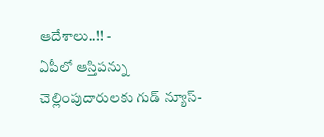ఆదేశాలు..!! -
ఏపీలో ఆస్తిపన్ను చెల్లింపుదారులకు గుడ్ న్యూస్-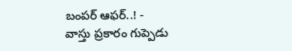బంపర్ ఆఫర్..! -
వాస్తు ప్రకారం గుప్పెడు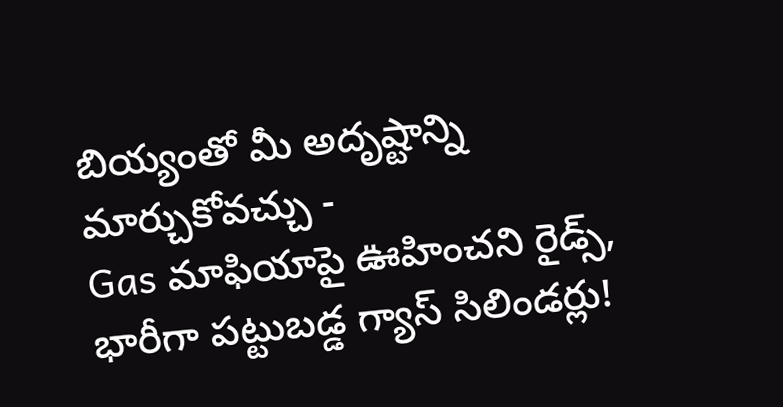బియ్యంతో మీ అదృష్టాన్ని మార్చుకోవచ్చు -
Gas మాఫియాపై ఊహించని రైడ్స్, భారీగా పట్టుబడ్డ గ్యాస్ సిలిండర్లు!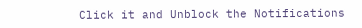Click it and Unblock the Notifications